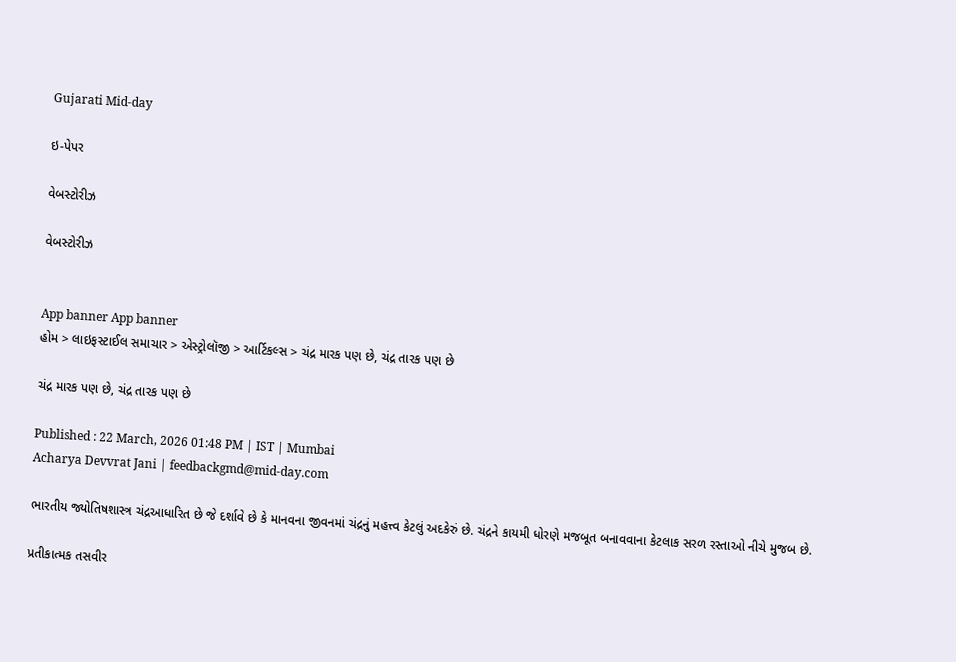Gujarati Mid-day

ઇ-પેપર

વેબસ્ટોરીઝ

વેબસ્ટોરીઝ


App banner App banner
હોમ > લાઇફસ્ટાઈલ સમાચાર > એસ્ટ્રોલૉજી > આર્ટિકલ્સ > ચંદ્ર મારક પણ છે, ચંદ્ર તારક પણ છે

ચંદ્ર મારક પણ છે, ચંદ્ર તારક પણ છે

Published : 22 March, 2026 01:48 PM | IST | Mumbai
Acharya Devvrat Jani | feedbackgmd@mid-day.com

ભારતીય જ્યોતિષશાસ્ત્ર ચંદ્રઆધારિત છે જે દર્શાવે છે કે માનવના જીવનમાં ચંદ્રનું મહત્ત્વ કેટલું અદકેરું છે. ચંદ્રને કાયમી ધોરણે મજબૂત બનાવવાના કેટલાક સરળ રસ્તાઓ નીચે મુજબ છે.

પ્રતીકાત્મક તસવીર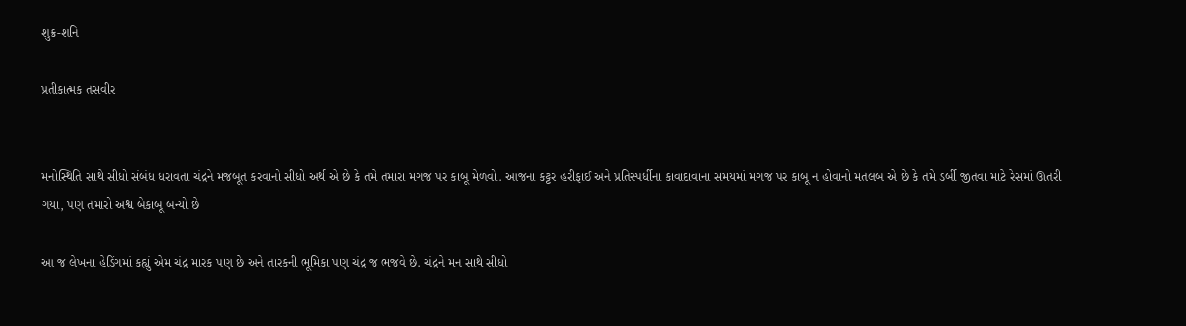શુક્ર-શનિ

પ્રતીકાત્મક તસવીર


મનોસ્થિતિ સાથે સીધો સંબંધ ધરાવતા ચંદ્રને મજબૂત કરવાનો સીધો અર્થ એ છે કે તમે તમારા મગજ પર કાબૂ મેળવો. આજના કટ્ટર હરીફાઈ અને પ્રતિસ્પર્ધીના કાવાદાવાના સમયમાં મગજ પર કાબૂ ન હોવાનો મતલબ એ છે કે તમે ડર્બી જીતવા માટે રેસમાં ઊતરી ગયા, પણ તમારો અશ્વ બેકાબૂ બન્યો છે

આ જ લેખના હેડિંગમાં કહ્યું એમ ચંદ્ર મારક પણ છે અને તારકની ભૂમિકા પણ ચંદ્ર જ ભજવે છે. ચંદ્રને મન સાથે સીધો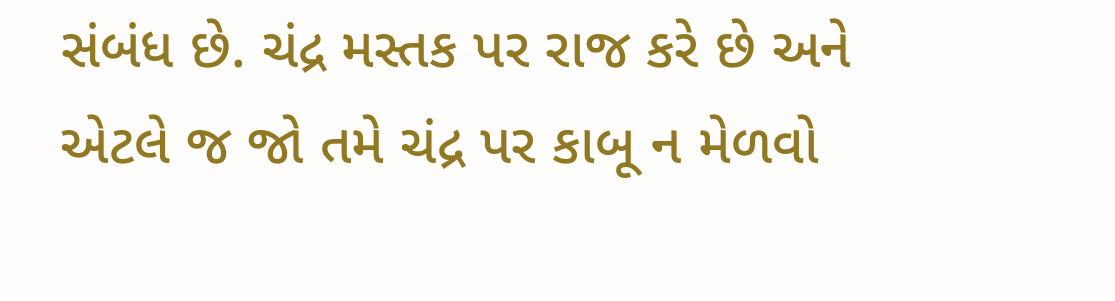સંબંધ છે. ચંદ્ર મસ્તક પર રાજ કરે છે અને એટલે જ જો તમે ચંદ્ર પર કાબૂ ન મેળવો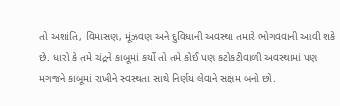તો અશાંતિ, વિમાસણ, મૂંઝવણ અને દુવિધાની અવસ્થા તમારે ભોગવવાની આવી શકે છે. ધારો કે તમે ચંદ્રને કાબૂમાં કર્યો તો તમે કોઈ પણ કટોકટીવાળી અવસ્થામાં પણ મગજને કાબૂમાં રાખીને સ્વસ્થતા સાથે નિર્ણય લેવાને સક્ષમ બનો છો.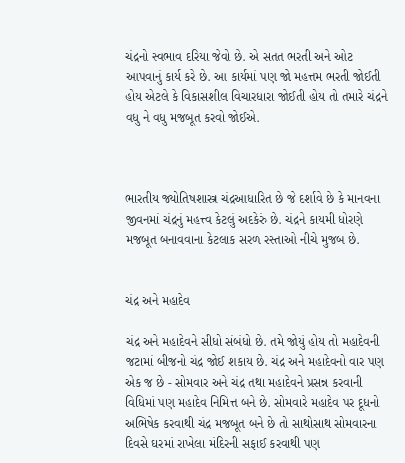ચંદ્રનો સ્વભાવ દરિયા જેવો છે. એ સતત ભરતી અને ઓટ આપવાનું કાર્ય કરે છે. આ કાર્યમાં પણ જો મહત્તમ ભરતી જોઈતી હોય એટલે કે વિકાસશીલ વિચારધારા જોઈતી હોય તો તમારે ચંદ્રને વધુ ને વધુ મજબૂત કરવો જોઈએ.



ભારતીય જ્યોતિષશાસ્ત્ર ચંદ્રઆધારિત છે જે દર્શાવે છે કે માનવના જીવનમાં ચંદ્રનું મહત્ત્વ કેટલું અદકેરું છે. ચંદ્રને કાયમી ધોરણે મજબૂત બનાવવાના કેટલાક સરળ રસ્તાઓ નીચે મુજબ છે.


ચંદ્ર અને મહાદેવ

ચંદ્ર અને મહાદેવને સીધો સંબંધો છે. તમે જોયું હોય તો મહાદેવની જટામાં બીજનો ચંદ્ર જોઈ શકાય છે. ચંદ્ર અને મહાદેવનો વાર પણ એક જ છે - સોમવાર અને ચંદ્ર તથા મહાદેવને પ્રસન્ન કરવાની વિધિમાં પણ મહાદેવ નિમિત્ત બને છે. સોમવારે મહાદેવ પર દૂધનો અભિષેક કરવાથી ચંદ્ર મજબૂત બને છે તો સાથોસાથ સોમવારના દિવસે ઘરમાં રાખેલા મંદિરની સફાઈ કરવાથી પણ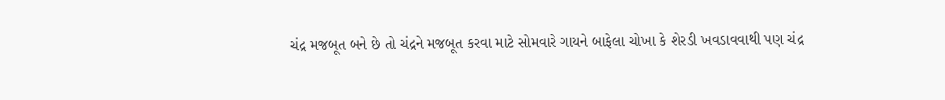ચંદ્ર મજબૂત બને છે તો ચંદ્રને મજબૂત કરવા માટે સોમવારે ગાયને બાફેલા ચોખા કે શેરડી ખવડાવવાથી પણ ચંદ્ર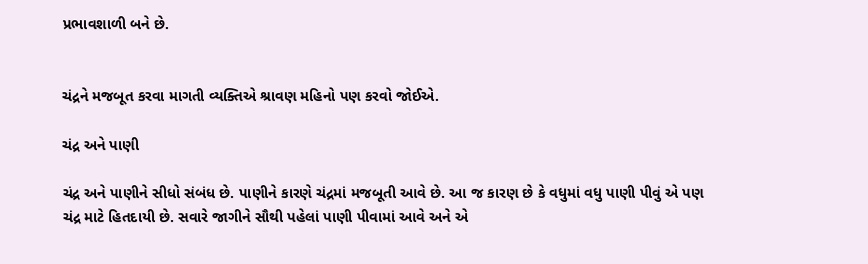પ્રભાવશાળી બને છે.


ચંદ્રને મજબૂત કરવા માગતી વ્યક્તિએ શ્રાવણ મહિનો પણ કરવો જોઈએ.

ચંદ્ર અને પાણી

ચંદ્ર અને પાણીને સીધો સંબંધ છે. પાણીને કારણે ચંદ્રમાં મજબૂતી આવે છે. આ જ કારણ છે કે વધુમાં વધુ પાણી પીવું એ પણ ચંદ્ર માટે હિતદાયી છે. સવારે જાગીને સૌથી પહેલાં પાણી પીવામાં આવે અને એ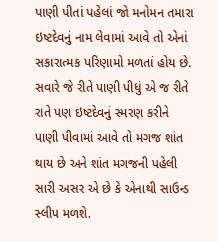પાણી પીતાં પહેલાં જો મનોમન તમારા ઇષ્ટદેવનું નામ લેવામાં આવે તો એનાં સકારાત્મક પરિણામો મળતાં હોય છે. સવારે જે રીતે પાણી પીધું એ જ રીતે રાતે પણ ઇષ્ટદેવનું સ્મરણ કરીને પાણી પીવામાં આવે તો મગજ શાંત થાય છે અને શાંત મગજની પહેલી સારી અસર એ છે કે એનાથી સાઉન્ડ સ્લીપ મળશે.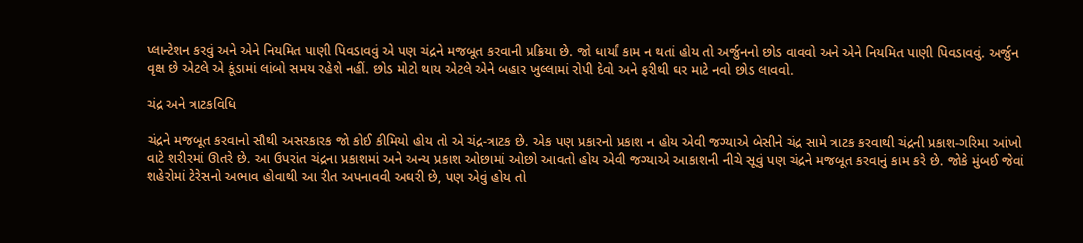પ્લાન્ટેશન કરવું અને એને નિયમિત પાણી પિવડાવવું એ પણ ચંદ્રને મજબૂત કરવાની પ્રક્રિયા છે. જો ધાર્યાં કામ ન થતાં હોય તો અર્જુનનો છોડ વાવવો અને એને નિયમિત પાણી પિવડાવવું. અર્જુન વૃક્ષ છે એટલે એ કૂંડામાં લાંબો સમય રહેશે નહીં. છોડ મોટો થાય એટલે એને બહાર ખુલ્લામાં રોપી દેવો અને ફરીથી ઘર માટે નવો છોડ લાવવો.

ચંદ્ર અને ત્રાટકવિધિ

ચંદ્રને મજબૂત કરવાનો સૌથી અસરકારક જો કોઈ કીમિયો હોય તો એ ચંદ્ર-ત્રાટક છે. એક પણ પ્રકારનો પ્રકાશ ન હોય એવી જગ્યાએ બેસીને ચંદ્ર સામે ત્રાટક કરવાથી ચંદ્રની પ્રકાશ-ગરિમા આંખો વાટે શરીરમાં ઊતરે છે. આ ઉપરાંત ચંદ્રના પ્રકાશમાં અને અન્ય પ્રકાશ ઓછામાં ઓછો આવતો હોય એવી જગ્યાએ આકાશની નીચે સૂવું પણ ચંદ્રને મજબૂત કરવાનું કામ કરે છે. જોકે મુંબઈ જેવાં શહેરોમાં ટેરેસનો અભાવ હોવાથી આ રીત અપનાવવી અઘરી છે, પણ એવું હોય તો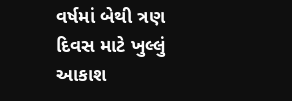વર્ષમાં બેથી ત્રણ દિવસ માટે ખુલ્લું આકાશ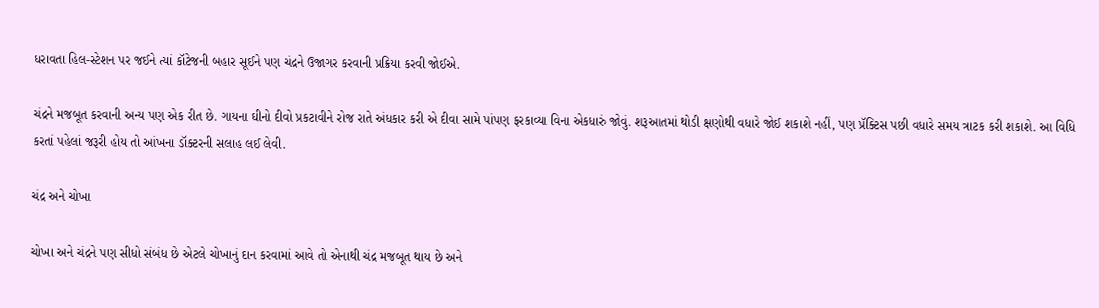ધરાવતા હિલ-સ્ટેશન પર જઈને ત્યાં કૉટેજની બહાર સૂઈને પણ ચંદ્રને ઉજાગર કરવાની પ્રક્રિયા કરવી જોઈએ.

ચંદ્રને મજબૂત કરવાની અન્ય પણ એક રીત છે. ગાયના ઘીનો દીવો પ્રકટાવીને રોજ રાતે અંધકાર કરી એ દીવા સામે પાંપણ ફરકાવ્યા વિના એકધારું જોવું. શરૂઆતમાં થોડી ક્ષણોથી વધારે જોઈ શકાશે નહીં, પણ પ્રૅક્ટિસ પછી વધારે સમય ત્રાટક કરી શકાશે. આ વિધિ કરતાં પહેલાં જરૂરી હોય તો આંખના ડૉક્ટરની સલાહ લઈ લેવી.

ચંદ્ર અને ચોખા

ચોખા અને ચંદ્રને પણ સીધો સંબંધ છે એટલે ચોખાનું દાન કરવામાં આવે તો એનાથી ચંદ્ર મજબૂત થાય છે અને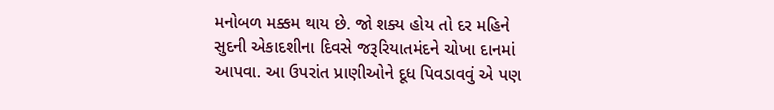મનોબળ મક્કમ થાય છે. જો શક્ય હોય તો દર મહિને સુદની એકાદશીના દિવસે જરૂરિયાતમંદને ચોખા દાનમાં આપવા. આ ઉપરાંત પ્રાણીઓને દૂધ પિવડાવવું એ પણ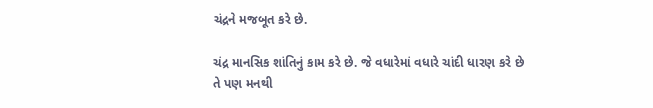ચંદ્રને મજબૂત કરે છે.

ચંદ્ર માનસિક શાંતિનું કામ કરે છે. જે વધારેમાં વધારે ચાંદી ધારણ કરે છે તે પણ મનથી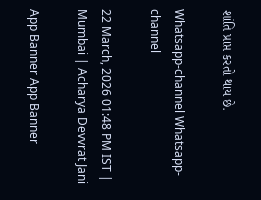શાંતિ પ્રાપ્ત કરતો થાય છે.

Whatsapp-channel Whatsapp-channel

22 March, 2026 01:48 PM IST | Mumbai | Acharya Devvrat Jani

App Banner App Banner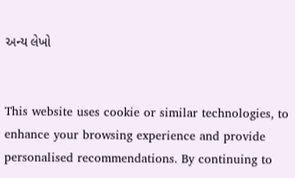અન્ય લેખો


This website uses cookie or similar technologies, to enhance your browsing experience and provide personalised recommendations. By continuing to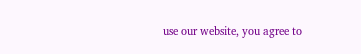use our website, you agree to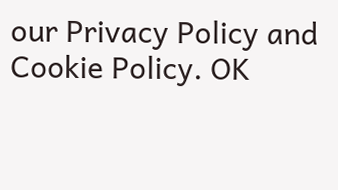our Privacy Policy and Cookie Policy. OK